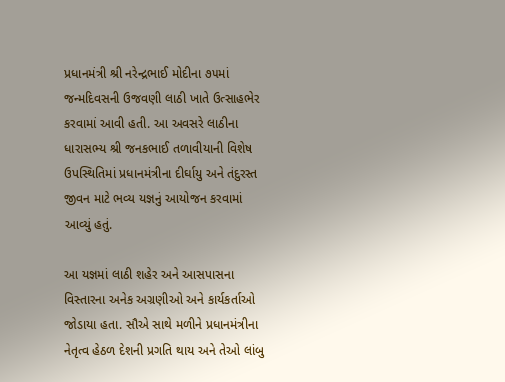પ્રધાનમંત્રી શ્રી નરેન્દ્રભાઈ મોદીના ૭૫માં જન્મદિવસની ઉજવણી લાઠી ખાતે ઉત્સાહભેર કરવામાં આવી હતી. આ અવસરે લાઠીના ધારાસભ્ય શ્રી જનકભાઈ તળાવીયાની વિશેષ ઉપસ્થિતિમાં પ્રધાનમંત્રીના દીર્ઘાયુ અને તંદુરસ્ત જીવન માટે ભવ્ય યજ્ઞનું આયોજન કરવામાં આવ્યું હતું.

આ યજ્ઞમાં લાઠી શહેર અને આસપાસના વિસ્તારના અનેક અગ્રણીઓ અને કાર્યકર્તાઓ જોડાયા હતા. સૌએ સાથે મળીને પ્રધાનમંત્રીના નેતૃત્વ હેઠળ દેશની પ્રગતિ થાય અને તેઓ લાંબુ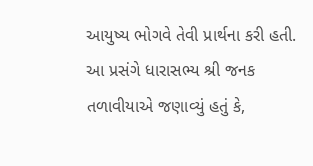આયુષ્ય ભોગવે તેવી પ્રાર્થના કરી હતી.
આ પ્રસંગે ધારાસભ્ય શ્રી જનક તળાવીયાએ જણાવ્યું હતું કે,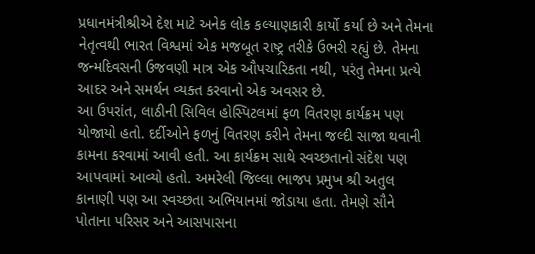પ્રધાનમંત્રીશ્રીએ દેશ માટે અનેક લોક કલ્યાણકારી કાર્યો કર્યા છે અને તેમના નેતૃત્વથી ભારત વિશ્વમાં એક મજબૂત રાષ્ટ્ર તરીકે ઉભરી રહ્યું છે. તેમના જન્મદિવસની ઉજવણી માત્ર એક ઔપચારિકતા નથી, પરંતુ તેમના પ્રત્યે આદર અને સમર્થન વ્યક્ત કરવાનો એક અવસર છે.
આ ઉપરાંત, લાઠીની સિવિલ હોસ્પિટલમાં ફળ વિતરણ કાર્યક્રમ પણ યોજાયો હતો. દર્દીઓને ફળનું વિતરણ કરીને તેમના જલ્દી સાજા થવાની કામના કરવામાં આવી હતી. આ કાર્યક્રમ સાથે સ્વચ્છતાનો સંદેશ પણ આપવામાં આવ્યો હતો. અમરેલી જિલ્લા ભાજપ પ્રમુખ શ્રી અતુલ કાનાણી પણ આ સ્વચ્છતા અભિયાનમાં જોડાયા હતા. તેમણે સૌને પોતાના પરિસર અને આસપાસના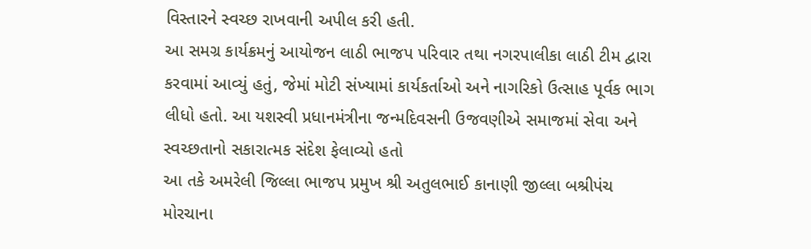વિસ્તારને સ્વચ્છ રાખવાની અપીલ કરી હતી.
આ સમગ્ર કાર્યક્રમનું આયોજન લાઠી ભાજપ પરિવાર તથા નગરપાલીકા લાઠી ટીમ દ્વારા કરવામાં આવ્યું હતું, જેમાં મોટી સંખ્યામાં કાર્યકર્તાઓ અને નાગરિકો ઉત્સાહ પૂર્વક ભાગ લીધો હતો. આ યશસ્વી પ્રધાનમંત્રીના જન્મદિવસની ઉજવણીએ સમાજમાં સેવા અને સ્વચ્છતાનો સકારાત્મક સંદેશ ફેલાવ્યો હતો
આ તકે અમરેલી જિલ્લા ભાજપ પ્રમુખ શ્રી અતુલભાઈ કાનાણી જીલ્લા બશ્રીપંચ મોરચાના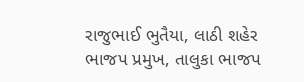રાજુભાઈ ભુતૈયા, લાઠી શહેર ભાજપ પ્રમુખ, તાલુકા ભાજપ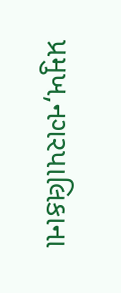પ્રમુખ,નગરપાલિકાના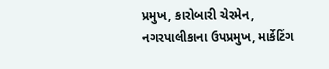પ્રમુખ, કારોબારી ચેરમેન, નગરપાલીકાના ઉપપ્રમુખ, માર્કેટિંગ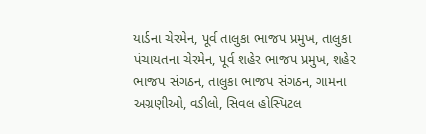યાર્ડના ચેરમેન, પૂર્વ તાલુકા ભાજપ પ્રમુખ, તાલુકા પંચાયતના ચેરમેન, પૂર્વ શહેર ભાજપ પ્રમુખ, શહેર ભાજપ સંગઠન, તાલુકા ભાજપ સંગઠન, ગામના અગ્રણીઓ, વડીલો, સિવલ હોસ્પિટલ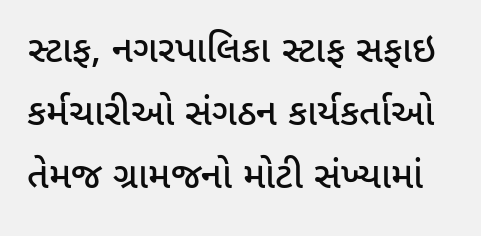સ્ટાફ, નગરપાલિકા સ્ટાફ સફાઇ કર્મચારીઓ સંગઠન કાર્યકર્તાઓ તેમજ ગ્રામજનો મોટી સંખ્યામાં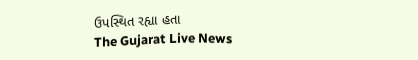ઉપસ્થિત રહ્યા હતા
The Gujarat Live News